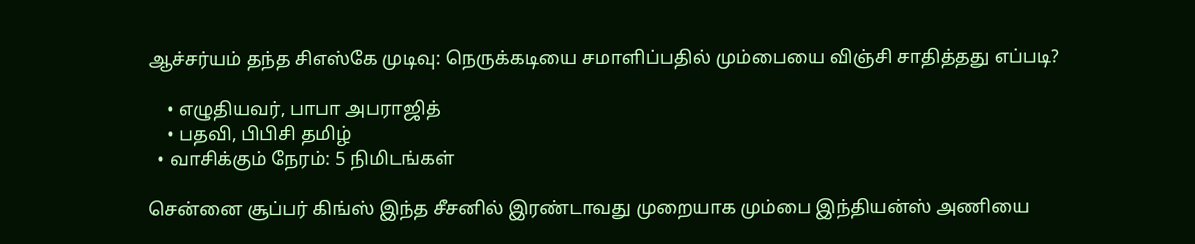ஆச்சர்யம் தந்த சிஎஸ்கே முடிவு: நெருக்கடியை சமாளிப்பதில் மும்பையை விஞ்சி சாதித்தது எப்படி?

    • எழுதியவர், பாபா அபராஜித்
    • பதவி, பிபிசி தமிழ்
  • வாசிக்கும் நேரம்: 5 நிமிடங்கள்

சென்னை சூப்பர் கிங்ஸ் இந்த சீசனில் இரண்டாவது முறையாக மும்பை இந்தியன்ஸ் அணியை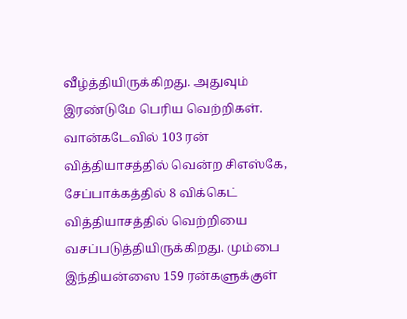வீழ்த்தியிருக்கிறது. அதுவும் இரண்டுமே பெரிய வெற்றிகள். வான்கடேவில் 103 ரன் வித்தியாசத்தில் வென்ற சிஎஸ்கே, சேப்பாக்கத்தில் 8 விக்கெட் வித்தியாசத்தில் வெற்றியை வசப்படுத்தியிருக்கிறது. மும்பை இந்தியன்ஸை 159 ரன்களுக்குள்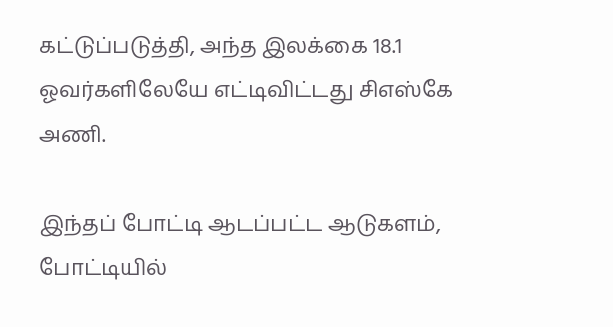கட்டுப்படுத்தி, அந்த இலக்கை 18.1 ஓவர்களிலேயே எட்டிவிட்டது சிஎஸ்கே அணி.

இந்தப் போட்டி ஆடப்பட்ட ஆடுகளம், போட்டியில்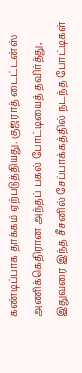கண்டிப்பாக தாக்கம் ஏற்படுத்தியது. குஜராத் டைட்டன்ஸ் அணிக்கெதிரான அந்தப் பகல் போட்டியைத் தவிர்த்து, இதுவரை இந்த சீசனில் சேப்பாக்கத்தில் நடந்த போட்டிகள்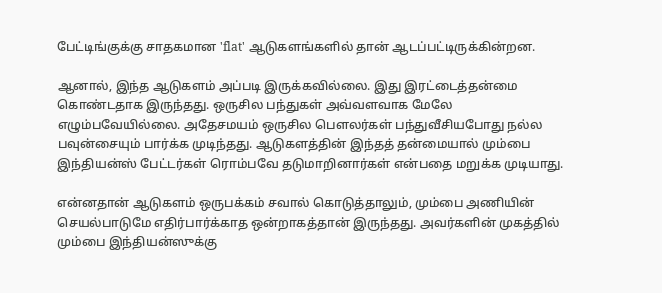பேட்டிங்குக்கு சாதகமான 'flat' ஆடுகளங்களில் தான் ஆடப்பட்டிருக்கின்றன.

ஆனால், இந்த ஆடுகளம் அப்படி இருக்கவில்லை. இது இரட்டைத்தன்மை கொண்டதாக இருந்தது. ஒருசில பந்துகள் அவ்வளவாக மேலே எழும்பவேயில்லை. அதேசமயம் ஒருசில பௌலர்கள் பந்துவீசியபோது நல்ல பவுன்சையும் பார்க்க முடிந்தது. ஆடுகளத்தின் இந்தத் தன்மையால் மும்பை இந்தியன்ஸ் பேட்டர்கள் ரொம்பவே தடுமாறினார்கள் என்பதை மறுக்க முடியாது.

என்னதான் ஆடுகளம் ஒருபக்கம் சவால் கொடுத்தாலும், மும்பை அணியின் செயல்பாடுமே எதிர்பார்க்காத ஒன்றாகத்தான் இருந்தது. அவர்களின் முகத்தில் மும்பை இந்தியன்ஸுக்கு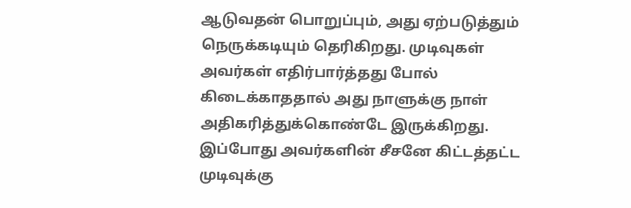ஆடுவதன் பொறுப்பும், அது ஏற்படுத்தும் நெருக்கடியும் தெரிகிறது. முடிவுகள் அவர்கள் எதிர்பார்த்தது போல் கிடைக்காததால் அது நாளுக்கு நாள் அதிகரித்துக்கொண்டே இருக்கிறது. இப்போது அவர்களின் சீசனே கிட்டத்தட்ட முடிவுக்கு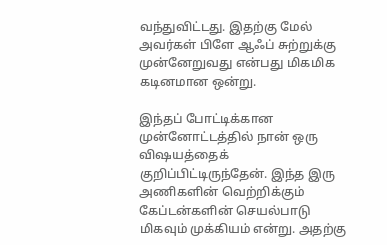வந்துவிட்டது. இதற்கு மேல் அவர்கள் பிளே ஆஃப் சுற்றுக்கு முன்னேறுவது என்பது மிகமிக கடினமான ஒன்று.

இந்தப் போட்டிக்கான முன்னோட்டத்தில் நான் ஒரு விஷயத்தைக் குறிப்பிட்டிருந்தேன். இந்த இரு அணிகளின் வெற்றிக்கும் கேப்டன்களின் செயல்பாடு மிகவும் முக்கியம் என்று. அதற்கு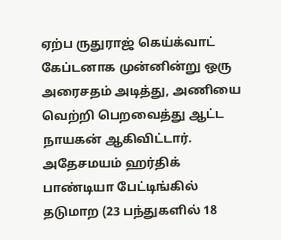ஏற்ப ருதுராஜ் கெய்க்வாட் கேப்டனாக முன்னின்று ஒரு அரைசதம் அடித்து, அணியை வெற்றி பெறவைத்து ஆட்ட நாயகன் ஆகிவிட்டார். அதேசமயம் ஹர்திக் பாண்டியா பேட்டிங்கில் தடுமாற (23 பந்துகளில் 18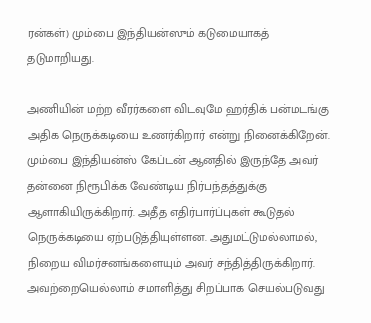ரன்கள்) மும்பை இந்தியன்ஸும் கடுமையாகத் தடுமாறியது.

அணியின் மற்ற வீரர்களை விடவுமே ஹர்திக் பன்மடங்கு அதிக நெருக்கடியை உணர்கிறார் என்று நினைக்கிறேன். மும்பை இந்தியன்ஸ் கேப்டன் ஆனதில் இருந்தே அவர் தன்னை நிரூபிக்க வேண்டிய நிர்பந்தத்துக்கு ஆளாகியிருக்கிறார். அதீத எதிர்பார்ப்புகள் கூடுதல் நெருக்கடியை ஏற்படுத்தியுள்ளன. அதுமட்டுமல்லாமல், நிறைய விமர்சனங்களையும் அவர் சந்தித்திருக்கிறார். அவற்றையெல்லாம் சமாளித்து சிறப்பாக செயல்படுவது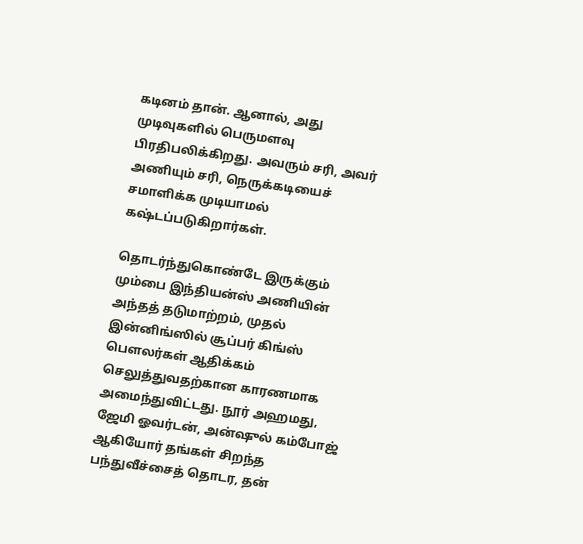கடினம் தான். ஆனால், அது முடிவுகளில் பெருமளவு பிரதிபலிக்கிறது. அவரும் சரி, அவர் அணியும் சரி, நெருக்கடியைச் சமாளிக்க முடியாமல் கஷ்டப்படுகிறார்கள்.

தொடர்ந்துகொண்டே இருக்கும் மும்பை இந்தியன்ஸ் அணியின் அந்தத் தடுமாற்றம், முதல் இன்னிங்ஸில் சூப்பர் கிங்ஸ் பௌலர்கள் ஆதிக்கம் செலுத்துவதற்கான காரணமாக அமைந்துவிட்டது. நூர் அஹமது, ஜேமி ஓவர்டன், அன்ஷுல் கம்போஜ் ஆகியோர் தங்கள் சிறந்த பந்துவீச்சைத் தொடர, தன்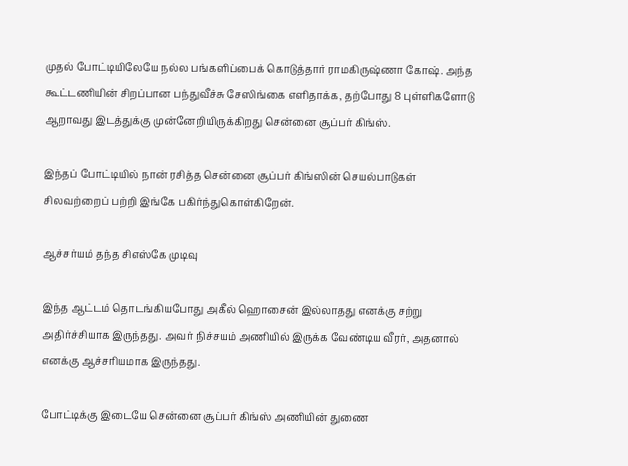முதல் போட்டியிலேயே நல்ல பங்களிப்பைக் கொடுத்தார் ராமகிருஷ்ணா கோஷ். அந்த கூட்டணியின் சிறப்பான பந்துவீச்சு சேஸிங்கை எளிதாக்க, தற்போது 8 புள்ளிகளோடு ஆறாவது இடத்துக்கு முன்னேறியிருக்கிறது சென்னை சூப்பர் கிங்ஸ்.

இந்தப் போட்டியில் நான் ரசித்த சென்னை சூப்பர் கிங்ஸின் செயல்பாடுகள் சிலவற்றைப் பற்றி இங்கே பகிர்ந்துகொள்கிறேன்.

ஆச்சர்யம் தந்த சிஎஸ்கே முடிவு

இந்த ஆட்டம் தொடங்கியபோது அகீல் ஹொசைன் இல்லாதது எனக்கு சற்று அதிர்ச்சியாக இருந்தது. அவர் நிச்சயம் அணியில் இருக்க வேண்டிய வீரர், அதனால் எனக்கு ஆச்சரியமாக இருந்தது.

போட்டிக்கு இடையே சென்னை சூப்பர் கிங்ஸ் அணியின் துணை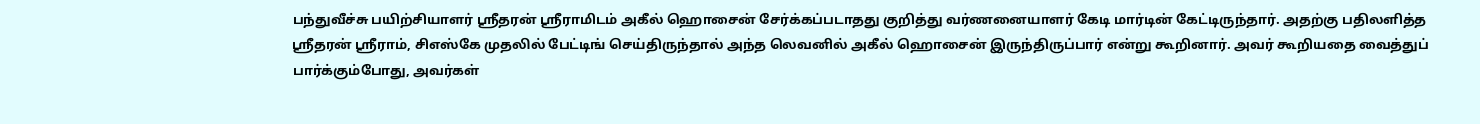பந்துவீச்சு பயிற்சியாளர் ஶ்ரீதரன் ஶ்ரீராமிடம் அகீல் ஹொசைன் சேர்க்கப்படாதது குறித்து வர்ணனையாளர் கேடி மார்டின் கேட்டிருந்தார். அதற்கு பதிலளித்த ஶ்ரீதரன் ஶ்ரீராம், சிஎஸ்கே முதலில் பேட்டிங் செய்திருந்தால் அந்த லெவனில் அகீல் ஹொசைன் இருந்திருப்பார் என்று கூறினார். அவர் கூறியதை வைத்துப் பார்க்கும்போது, அவர்கள்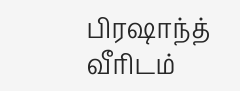பிரஷாந்த் வீரிடம்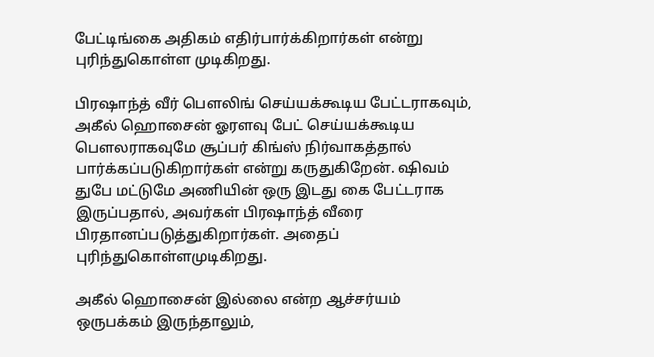பேட்டிங்கை அதிகம் எதிர்பார்க்கிறார்கள் என்று புரிந்துகொள்ள முடிகிறது.

பிரஷாந்த் வீர் பௌலிங் செய்யக்கூடிய பேட்டராகவும், அகீல் ஹொசைன் ஓரளவு பேட் செய்யக்கூடிய பௌலராகவுமே சூப்பர் கிங்ஸ் நிர்வாகத்தால் பார்க்கப்படுகிறார்கள் என்று கருதுகிறேன். ஷிவம் துபே மட்டுமே அணியின் ஒரு இடது கை பேட்டராக இருப்பதால், அவர்கள் பிரஷாந்த் வீரை பிரதானப்படுத்துகிறார்கள். அதைப் புரிந்துகொள்ளமுடிகிறது.

அகீல் ஹொசைன் இல்லை என்ற ஆச்சர்யம் ஒருபக்கம் இருந்தாலும்,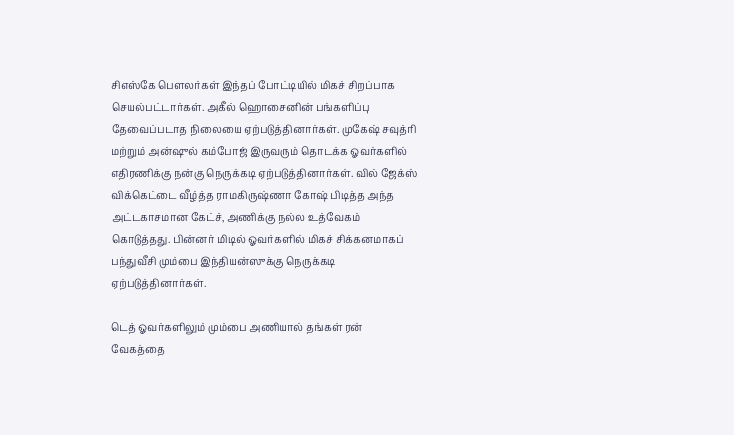சிஎஸ்கே பௌலர்கள் இந்தப் போட்டியில் மிகச் சிறப்பாக செயல்பட்டார்கள். அகீல் ஹொசைனின் பங்களிப்பு தேவைப்படாத நிலையை ஏற்படுத்தினார்கள். முகேஷ் சவுத்ரி மற்றும் அன்ஷுல் கம்போஜ் இருவரும் தொடக்க ஓவர்களில் எதிரணிக்கு நன்கு நெருக்கடி ஏற்படுத்தினார்கள். வில் ஜேக்ஸ் விக்கெட்டை வீழ்த்த ராமகிருஷ்ணா கோஷ் பிடித்த அந்த அட்டகாசமான கேட்ச், அணிக்கு நல்ல உத்வேகம் கொடுத்தது. பின்னர் மிடில் ஓவர்களில் மிகச் சிக்கனமாகப் பந்துவீசி மும்பை இந்தியன்ஸுக்கு நெருக்கடி ஏற்படுத்தினார்கள்.

டெத் ஓவர்களிலும் மும்பை அணியால் தங்கள் ரன் வேகத்தை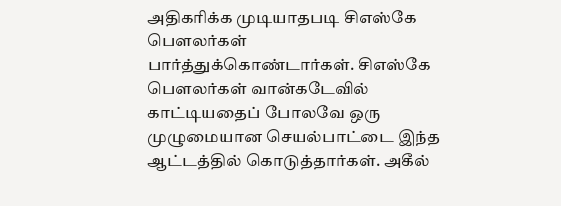அதிகரிக்க முடியாதபடி சிஎஸ்கே பௌலர்கள் பார்த்துக்கொண்டார்கள். சிஎஸ்கே பௌலர்கள் வான்கடேவில் காட்டியதைப் போலவே ஒரு முழுமையான செயல்பாட்டை இந்த ஆட்டத்தில் கொடுத்தார்கள். அகீல்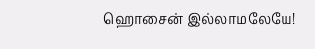ஹொசைன் இல்லாமலேயே!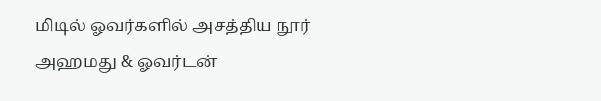மிடில் ஓவர்களில் அசத்திய நூர் அஹமது & ஓவர்டன்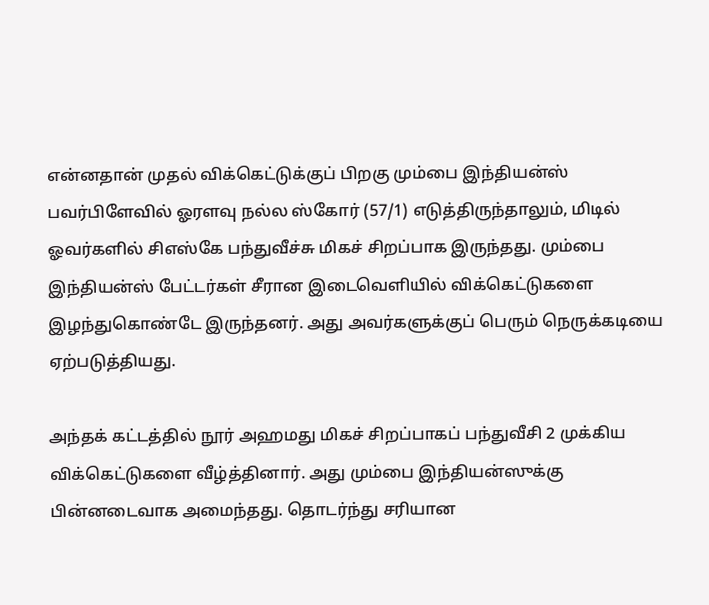என்னதான் முதல் விக்கெட்டுக்குப் பிறகு மும்பை இந்தியன்ஸ் பவர்பிளேவில் ஓரளவு நல்ல ஸ்கோர் (57/1) எடுத்திருந்தாலும், மிடில் ஓவர்களில் சிஎஸ்கே பந்துவீச்சு மிகச் சிறப்பாக இருந்தது. மும்பை இந்தியன்ஸ் பேட்டர்கள் சீரான இடைவெளியில் விக்கெட்டுகளை இழந்துகொண்டே இருந்தனர். அது அவர்களுக்குப் பெரும் நெருக்கடியை ஏற்படுத்தியது.

அந்தக் கட்டத்தில் நூர் அஹமது மிகச் சிறப்பாகப் பந்துவீசி 2 முக்கிய விக்கெட்டுகளை வீழ்த்தினார். அது மும்பை இந்தியன்ஸுக்கு பின்னடைவாக அமைந்தது. தொடர்ந்து சரியான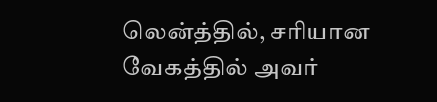லென்த்தில், சரியான வேகத்தில் அவர்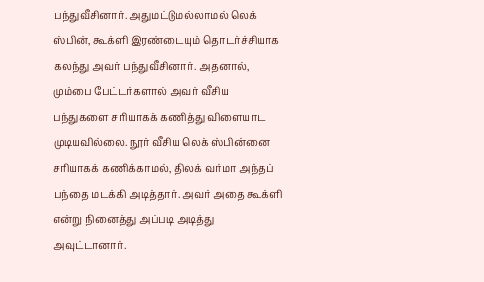பந்துவீசினார். அதுமட்டுமல்லாமல் லெக் ஸ்பின், கூக்ளி இரண்டையும் தொடர்ச்சியாக கலந்து அவர் பந்துவீசினார். அதனால், மும்பை பேட்டர்களால் அவர் வீசிய பந்துகளை சரியாகக் கணித்து விளையாட முடியவில்லை. நூர் வீசிய லெக் ஸ்பின்னை சரியாகக் கணிக்காமல், திலக் வர்மா அந்தப் பந்தை மடக்கி அடித்தார். அவர் அதை கூக்ளி என்று நினைத்து அப்படி அடித்து அவுட்டானார்.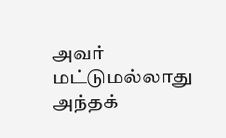அவர் மட்டுமல்லாது அந்தக்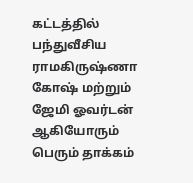கட்டத்தில் பந்துவீசிய ராமகிருஷ்ணா கோஷ் மற்றும் ஜேமி ஓவர்டன் ஆகியோரும் பெரும் தாக்கம்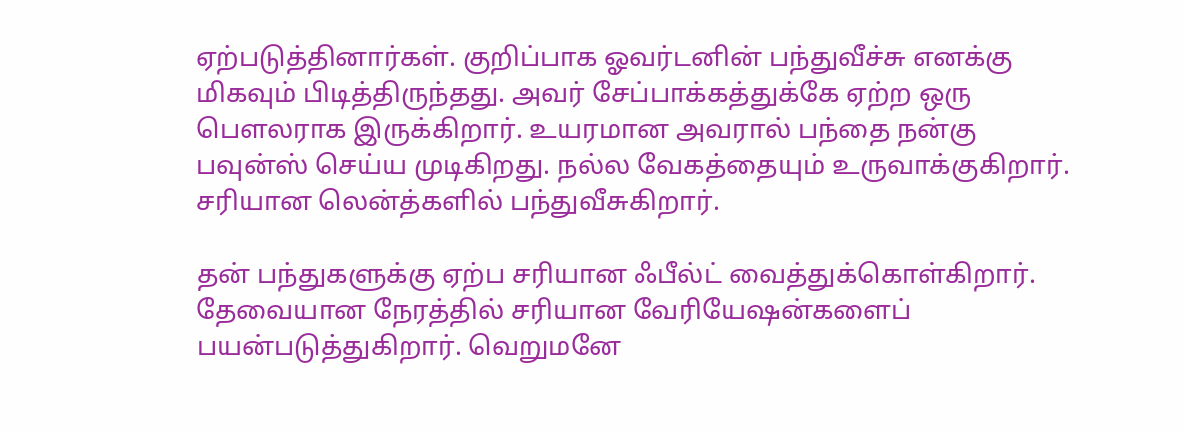ஏற்படுத்தினார்கள். குறிப்பாக ஓவர்டனின் பந்துவீச்சு எனக்கு மிகவும் பிடித்திருந்தது. அவர் சேப்பாக்கத்துக்கே ஏற்ற ஒரு பௌலராக இருக்கிறார். உயரமான அவரால் பந்தை நன்கு பவுன்ஸ் செய்ய முடிகிறது. நல்ல வேகத்தையும் உருவாக்குகிறார். சரியான லென்த்களில் பந்துவீசுகிறார்.

தன் பந்துகளுக்கு ஏற்ப சரியான ஃபீல்ட் வைத்துக்கொள்கிறார். தேவையான நேரத்தில் சரியான வேரியேஷன்களைப் பயன்படுத்துகிறார். வெறுமனே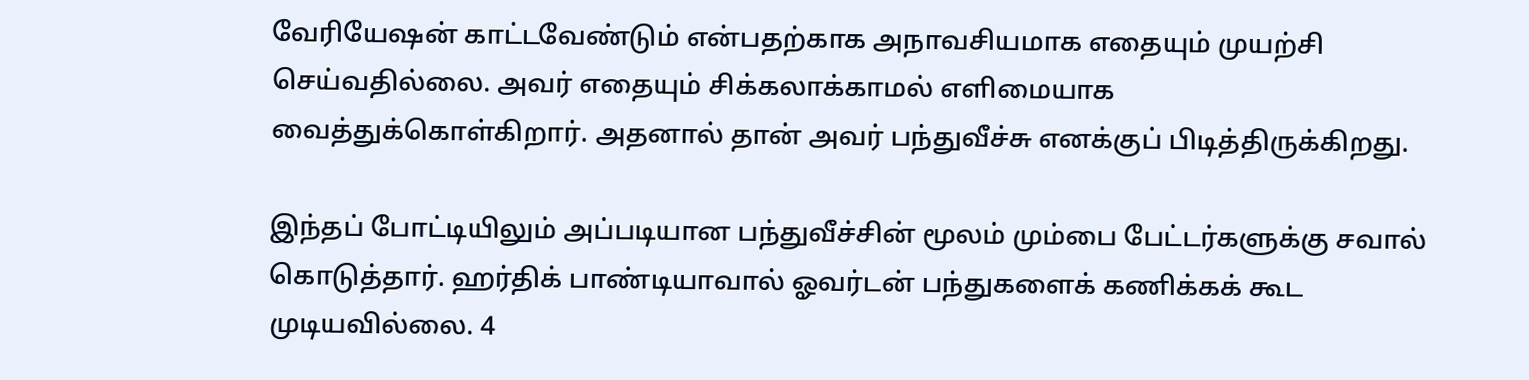வேரியேஷன் காட்டவேண்டும் என்பதற்காக அநாவசியமாக எதையும் முயற்சி செய்வதில்லை. அவர் எதையும் சிக்கலாக்காமல் எளிமையாக வைத்துக்கொள்கிறார். அதனால் தான் அவர் பந்துவீச்சு எனக்குப் பிடித்திருக்கிறது.

இந்தப் போட்டியிலும் அப்படியான பந்துவீச்சின் மூலம் மும்பை பேட்டர்களுக்கு சவால் கொடுத்தார். ஹர்திக் பாண்டியாவால் ஓவர்டன் பந்துகளைக் கணிக்கக் கூட முடியவில்லை. 4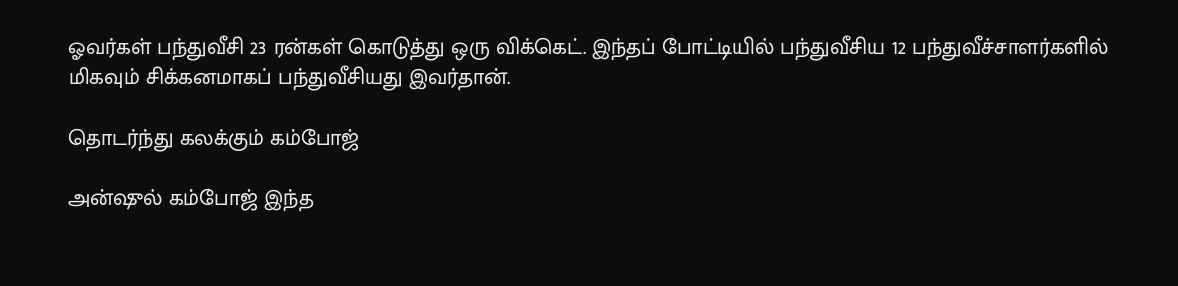ஓவர்கள் பந்துவீசி 23 ரன்கள் கொடுத்து ஒரு விக்கெட். இந்தப் போட்டியில் பந்துவீசிய 12 பந்துவீச்சாளர்களில் மிகவும் சிக்கனமாகப் பந்துவீசியது இவர்தான்.

தொடர்ந்து கலக்கும் கம்போஜ்

அன்ஷுல் கம்போஜ் இந்த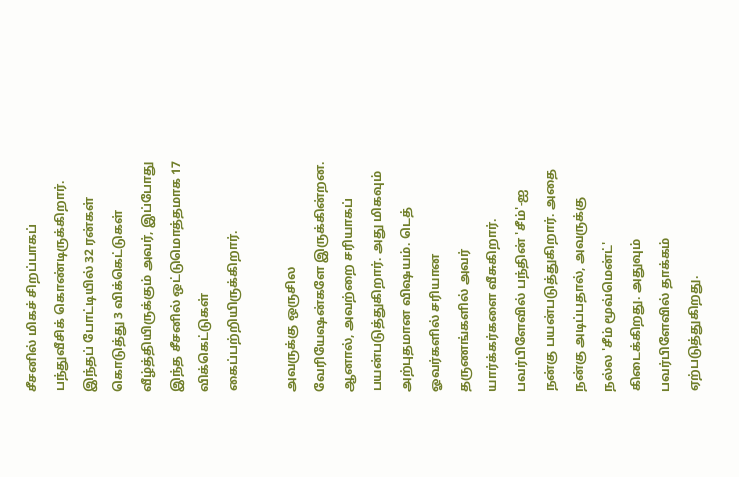சீசனில் மிகச் சிறப்பாகப் பந்துவீசிக் கொண்டிருக்கிறார். இந்தப் போட்டியில் 32 ரன்கள் கொடுத்து 3 விக்கெட்டுகள் வீழ்த்தியிருக்கும் அவர், இப்போது இந்த சீசனில் ஒட்டுமொத்தமாக 17 விக்கெட்டுகள் கைப்பற்றியிருக்கிறார்.

அவருக்கு ஒருசில வேரியேஷன்களே இருக்கின்றன. ஆனால், அவற்றை சரியாகப் பயன்படுத்துகிறார். அது மிகவும் அற்புதமான விஷயம். டெத் ஓவர்களில் சரியான தருணங்களில் அவர் யார்க்கர்களை வீசுகிறார். பவர்பிளேவில் பந்தின் 'சீம்'-ஐ நன்கு பயன்படுத்துகிறார். அதை நன்கு அடிப்பதால், அவருக்கு நல்ல 'சீம் மூவ்மென்ட்' கிடைக்கிறது. அதுவும் பவர்பிளேவில் தாக்கம் ஏற்படுத்துகிறது.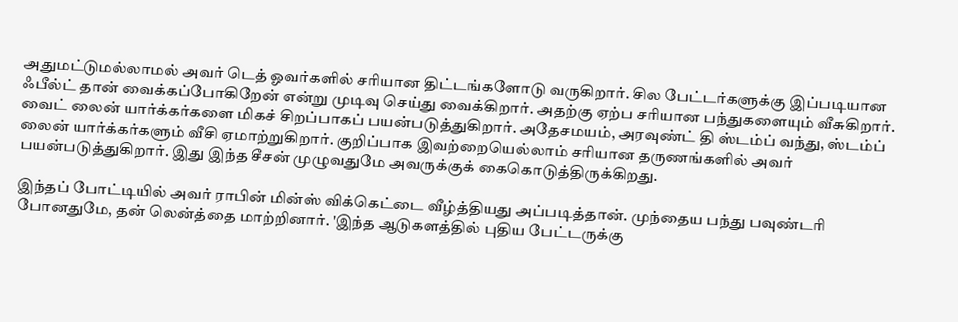அதுமட்டுமல்லாமல் அவர் டெத் ஓவர்களில் சரியான திட்டங்களோடு வருகிறார். சில பேட்டர்களுக்கு இப்படியான ஃபீல்ட் தான் வைக்கப்போகிறேன் என்று முடிவு செய்து வைக்கிறார். அதற்கு ஏற்ப சரியான பந்துகளையும் வீசுகிறார். வைட் லைன் யார்க்கர்களை மிகச் சிறப்பாகப் பயன்படுத்துகிறார். அதேசமயம், அரவுண்ட் தி ஸ்டம்ப் வந்து, ஸ்டம்ப் லைன் யார்க்கர்களும் வீசி ஏமாற்றுகிறார். குறிப்பாக இவற்றையெல்லாம் சரியான தருணங்களில் அவர் பயன்படுத்துகிறார். இது இந்த சீசன் முழுவதுமே அவருக்குக் கைகொடுத்திருக்கிறது.

இந்தப் போட்டியில் அவர் ராபின் மின்ஸ் விக்கெட்டை வீழ்த்தியது அப்படித்தான். முந்தைய பந்து பவுண்டரி போனதுமே, தன் லென்த்தை மாற்றினார். 'இந்த ஆடுகளத்தில் புதிய பேட்டருக்கு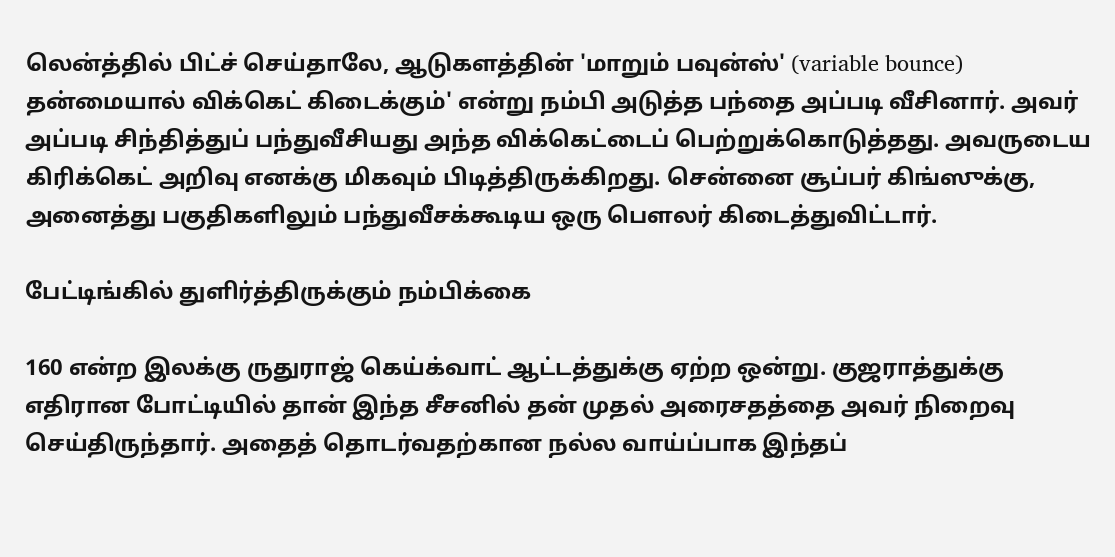லென்த்தில் பிட்ச் செய்தாலே, ஆடுகளத்தின் 'மாறும் பவுன்ஸ்' (variable bounce) தன்மையால் விக்கெட் கிடைக்கும்' என்று நம்பி அடுத்த பந்தை அப்படி வீசினார். அவர் அப்படி சிந்தித்துப் பந்துவீசியது அந்த விக்கெட்டைப் பெற்றுக்கொடுத்தது. அவருடைய கிரிக்கெட் அறிவு எனக்கு மிகவும் பிடித்திருக்கிறது. சென்னை சூப்பர் கிங்ஸுக்கு, அனைத்து பகுதிகளிலும் பந்துவீசக்கூடிய ஒரு பௌலர் கிடைத்துவிட்டார்.

பேட்டிங்கில் துளிர்த்திருக்கும் நம்பிக்கை

160 என்ற இலக்கு ருதுராஜ் கெய்க்வாட் ஆட்டத்துக்கு ஏற்ற ஒன்று. குஜராத்துக்கு எதிரான போட்டியில் தான் இந்த சீசனில் தன் முதல் அரைசதத்தை அவர் நிறைவு செய்திருந்தார். அதைத் தொடர்வதற்கான நல்ல வாய்ப்பாக இந்தப்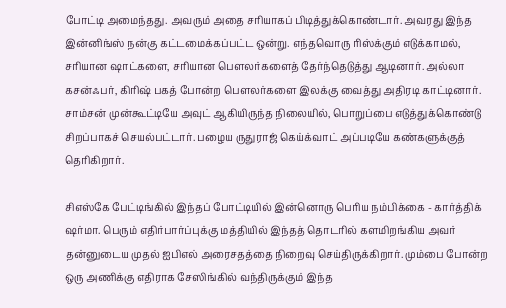போட்டி அமைந்தது. அவரும் அதை சரியாகப் பிடித்துக்கொண்டார். அவரது இந்த இன்னிங்ஸ் நன்கு கட்டமைக்கப்பட்ட ஒன்று. எந்தவொரு ரிஸ்க்கும் எடுக்காமல், சரியான ஷாட்களை, சரியான பௌலர்களைத் தேர்ந்தெடுத்து ஆடினார். அல்லா கசன்ஃபர், கிரிஷ் பகத் போன்ற பௌலர்களை இலக்கு வைத்து அதிரடி காட்டினார். சாம்சன் முன்கூட்டியே அவுட் ஆகியிருந்த நிலையில், பொறுப்பை எடுத்துக்கொண்டு சிறப்பாகச் செயல்பட்டார். பழைய ருதுராஜ் கெய்க்வாட் அப்படியே கண்களுக்குத் தெரிகிறார்.

சிஎஸ்கே பேட்டிங்கில் இந்தப் போட்டியில் இன்னொரு பெரிய நம்பிக்கை - கார்த்திக் ஷர்மா. பெரும் எதிர்பார்ப்புக்கு மத்தியில் இந்தத் தொடரில் களமிறங்கிய அவர் தன்னுடைய முதல் ஐபிஎல் அரைசதத்தை நிறைவு செய்திருக்கிறார். மும்பை போன்ற ஒரு அணிக்கு எதிராக சேஸிங்கில் வந்திருக்கும் இந்த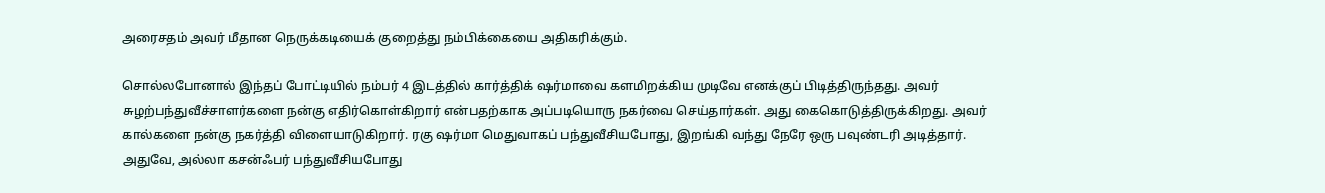அரைசதம் அவர் மீதான நெருக்கடியைக் குறைத்து நம்பிக்கையை அதிகரிக்கும்.

சொல்லபோனால் இந்தப் போட்டியில் நம்பர் 4 இடத்தில் கார்த்திக் ஷர்மாவை களமிறக்கிய முடிவே எனக்குப் பிடித்திருந்தது. அவர் சுழற்பந்துவீச்சாளர்களை நன்கு எதிர்கொள்கிறார் என்பதற்காக அப்படியொரு நகர்வை செய்தார்கள். அது கைகொடுத்திருக்கிறது. அவர் கால்களை நன்கு நகர்த்தி விளையாடுகிறார். ரகு ஷர்மா மெதுவாகப் பந்துவீசியபோது, இறங்கி வந்து நேரே ஒரு பவுண்டரி அடித்தார். அதுவே, அல்லா கசன்ஃபர் பந்துவீசியபோது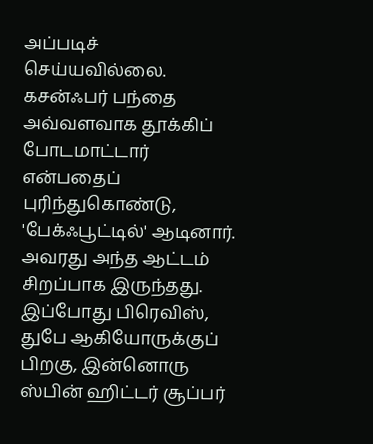அப்படிச் செய்யவில்லை. கசன்ஃபர் பந்தை அவ்வளவாக தூக்கிப் போடமாட்டார் என்பதைப் புரிந்துகொண்டு, 'பேக்ஃபூட்டில்' ஆடினார். அவரது அந்த ஆட்டம் சிறப்பாக இருந்தது. இப்போது பிரெவிஸ், துபே ஆகியோருக்குப் பிறகு, இன்னொரு ஸ்பின் ஹிட்டர் சூப்பர்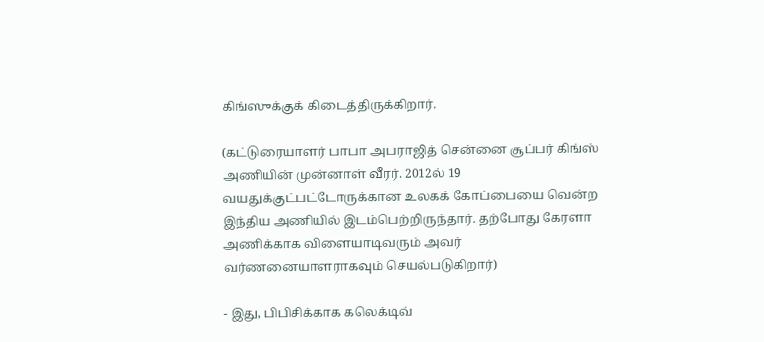கிங்ஸுக்குக் கிடைத்திருக்கிறார்.

(கட்டுரையாளர் பாபா அபராஜித் சென்னை சூப்பர் கிங்ஸ் அணியின் முன்னாள் வீரர். 2012ல் 19 வயதுக்குட்பட்டோருக்கான உலகக் கோப்பையை வென்ற இந்திய அணியில் இடம்பெற்றிருந்தார். தற்போது கேரளா அணிக்காக விளையாடிவரும் அவர் வர்ணனையாளராகவும் செயல்படுகிறார்)

- இது, பிபிசிக்காக கலெக்டிவ்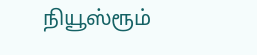நியூஸ்ரூம்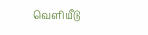வெளியீடு